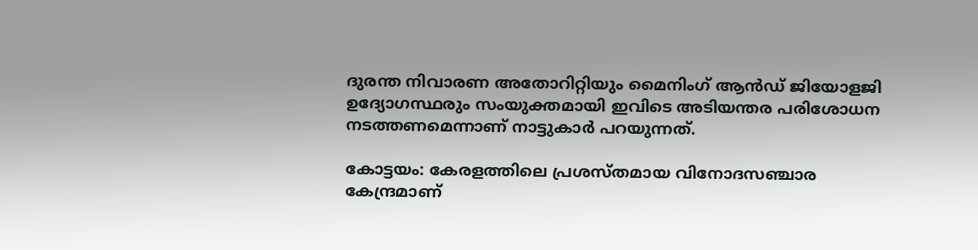ദുരന്ത നിവാരണ അതോറിറ്റിയും മൈനിംഗ് ആൻഡ് ജിയോളജി ഉദ്യോഗസ്ഥരും സംയുക്തമായി ഇവിടെ അടിയന്തര പരിശോധന നടത്തണമെന്നാണ് നാട്ടുകാർ പറയുന്നത്.

കോട്ടയം: കേരളത്തിലെ പ്രശസ്തമായ വിനോദസഞ്ചാര കേന്ദ്രമാണ്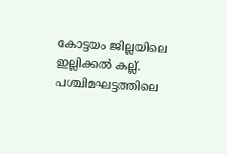കോട്ടയം ജില്ലയിലെ ഇല്ലിക്കൽ കല്ല്. പശ്ചിമഘട്ടത്തിലെ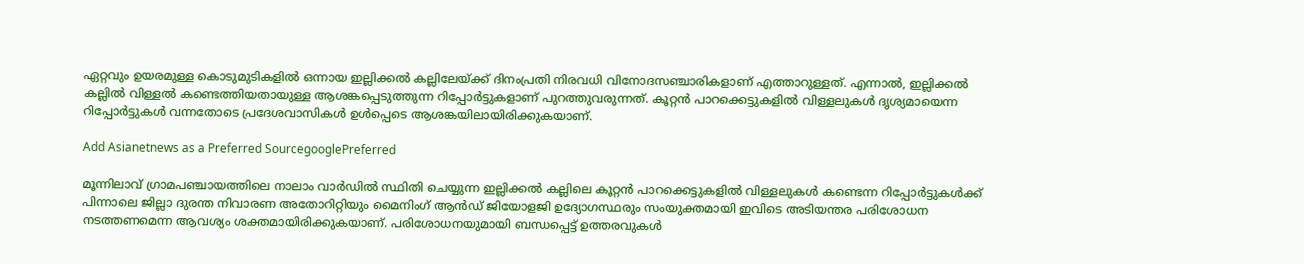ഏറ്റവും ഉയരമുള്ള കൊടുമുടികളിൽ ഒന്നായ ഇല്ലിക്കൽ കല്ലിലേയ്ക്ക് ദിനംപ്രതി നിരവധി വിനോദസഞ്ചാരികളാണ് എത്താറുള്ളത്. എന്നാൽ, ഇല്ലിക്കൽ കല്ലിൽ വിള്ളൽ കണ്ടെത്തിയതായുള്ള ആശങ്കപ്പെടുത്തുന്ന റിപ്പോർട്ടുകളാണ് പുറത്തുവരുന്നത്. കൂറ്റൻ പാറക്കെട്ടുകളിൽ വിള്ളലുകൾ ദൃശ്യമായെന്ന റിപ്പോർട്ടുകൾ വന്നതോടെ പ്രദേശവാസികൾ ഉൾപ്പെടെ ആശങ്കയിലായിരിക്കുകയാണ്.

Add Asianetnews as a Preferred SourcegooglePreferred

മൂന്നിലാവ് ഗ്രാമപഞ്ചായത്തിലെ നാലാം വാർഡിൽ സ്ഥിതി ചെയ്യുന്ന ഇല്ലിക്കൽ കല്ലിലെ കൂറ്റൻ പാറക്കെട്ടുകളിൽ വിള്ളലുകൾ കണ്ടെന്ന റിപ്പോർട്ടുകൾക്ക് പിന്നാലെ ജില്ലാ ദുരന്ത നിവാരണ അതോറിറ്റിയും മൈനിംഗ് ആൻഡ് ജിയോളജി ഉദ്യോഗസ്ഥരും സംയുക്തമായി ഇവിടെ അടിയന്തര പരിശോധന നടത്തണമെന്ന ആവശ്യം ശക്തമായിരിക്കുകയാണ്. പരിശോധനയുമായി ബന്ധപ്പെട്ട് ഉത്തരവുകൾ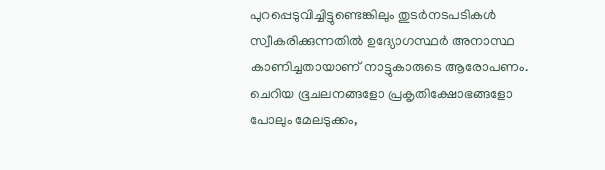പുറപ്പെടുവിച്ചിട്ടുണ്ടെങ്കിലും തുടർനടപടികൾ സ്വീകരിക്കുന്നതിൽ ഉദ്യോഗസ്ഥർ അനാസ്ഥ കാണിച്ചതായാണ് നാട്ടുകാരുടെ ആരോപണം. ചെറിയ ഭൂചലനങ്ങളോ പ്രകൃതിക്ഷോഭങ്ങളോ പോലും മേലടുക്കം,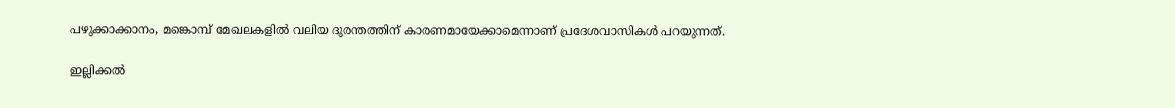പഴുക്കാക്കാനം, മങ്കൊമ്പ് മേഖലകളിൽ വലിയ ദുരന്തത്തിന് കാരണമായേക്കാമെന്നാണ് പ്രദേശവാസികൾ പറയുന്നത്.

ഇല്ലിക്കൽ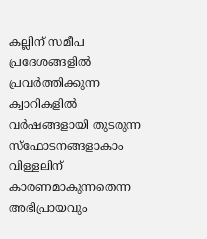കല്ലിന് സമീപ പ്രദേശങ്ങളിൽ പ്രവർത്തിക്കുന്ന ക്വാറികളിൽ വർഷങ്ങളായി തുടരുന്ന സ്ഫോടനങ്ങളാകാം വിള്ളലിന് കാരണമാകുന്നതെന്ന അഭിപ്രായവും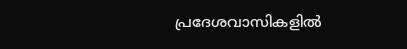പ്രദേശവാസികളിൽ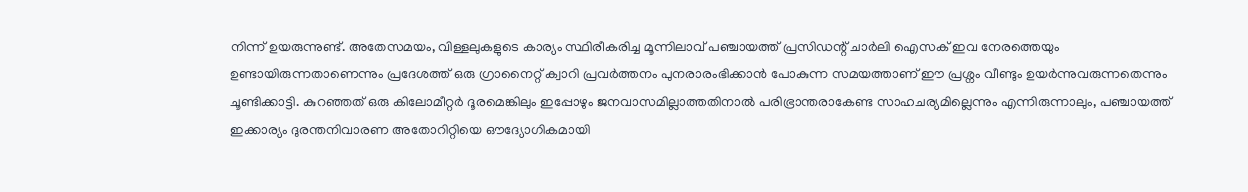നിന്ന് ഉയരുന്നുണ്ട്. അതേസമയം, വിള്ളലുകളുടെ കാര്യം സ്ഥിരീകരിച്ച മൂന്നിലാവ് പഞ്ചായത്ത് പ്രസിഡന്റ് ചാർലി ഐസക് ഇവ നേരത്തെയും ഉണ്ടായിരുന്നതാണെന്നും പ്രദേശത്ത് ഒരു ഗ്രാനൈറ്റ് ക്വാറി പ്രവർത്തനം പുനരാരംഭിക്കാൻ പോകുന്ന സമയത്താണ് ഈ പ്രശ്നം വീണ്ടും ഉയർന്നുവരുന്നതെന്നും ചൂണ്ടിക്കാട്ടി. കുറഞ്ഞത് ഒരു കിലോമീറ്റർ ദൂരമെങ്കിലും ഇപ്പോഴും ജനവാസമില്ലാത്തതിനാൽ പരിഭ്രാന്തരാകേണ്ട സാഹചര്യമില്ലെന്നും എന്നിരുന്നാലും, പഞ്ചായത്ത് ഇക്കാര്യം ദുരന്തനിവാരണ അതോറിറ്റിയെ ഔദ്യോഗികമായി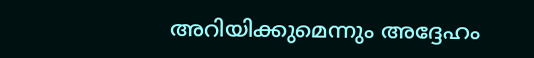അറിയിക്കുമെന്നും അദ്ദേഹം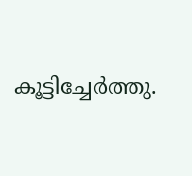കൂട്ടിച്ചേർത്തു.